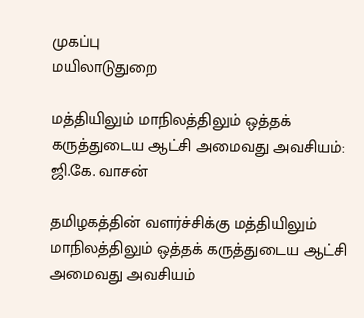முகப்பு
மயிலாடுதுறை

மத்தியிலும் மாநிலத்திலும் ஒத்தக் கருத்துடைய ஆட்சி அமைவது அவசியம்: ஜி.கே. வாசன்

தமிழகத்தின் வளர்ச்சிக்கு மத்தியிலும் மாநிலத்திலும் ஒத்தக் கருத்துடைய ஆட்சி அமைவது அவசியம்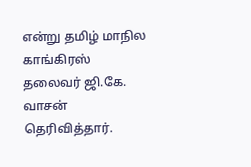என்று தமிழ் மாநில காங்கிரஸ் தலைவர் ஜி.கே. வாசன் தெரிவித்தார்.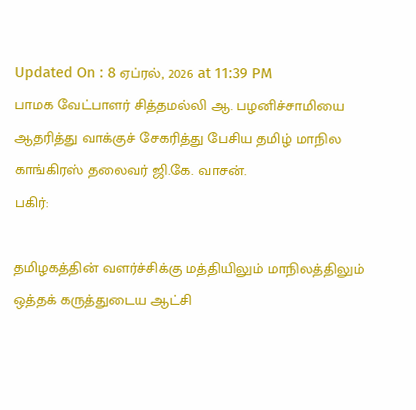Updated On : 8 ஏப்ரல், 2026 at 11:39 PM
பாமக வேட்பாளர் சித்தமல்லி ஆ. பழனிச்சாமியை ஆதரித்து வாக்குச் சேகரித்து பேசிய தமிழ் மாநில காங்கிரஸ் தலைவர் ஜி.கே. வாசன்.
பகிர்:

தமிழகத்தின் வளர்ச்சிக்கு மத்தியிலும் மாநிலத்திலும் ஒத்தக் கருத்துடைய ஆட்சி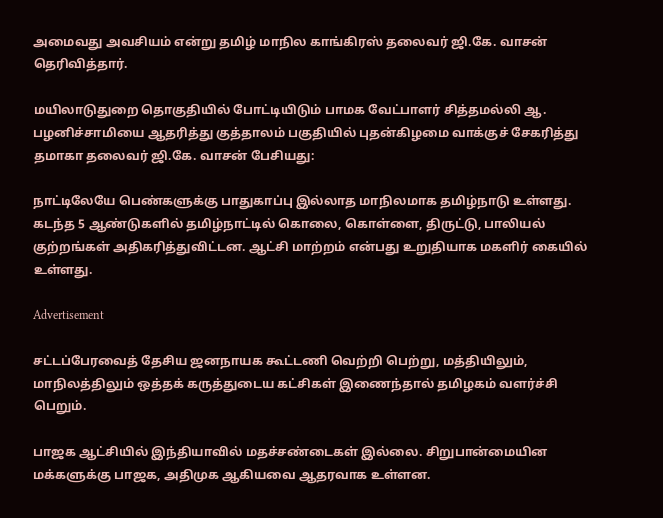அமைவது அவசியம் என்று தமிழ் மாநில காங்கிரஸ் தலைவர் ஜி.கே. வாசன் தெரிவித்தார்.

மயிலாடுதுறை தொகுதியில் போட்டியிடும் பாமக வேட்பாளர் சித்தமல்லி ஆ. பழனிச்சாமியை ஆதரித்து குத்தாலம் பகுதியில் புதன்கிழமை வாக்குச் சேகரித்து தமாகா தலைவர் ஜி.கே. வாசன் பேசியது:

நாட்டிலேயே பெண்களுக்கு பாதுகாப்பு இல்லாத மாநிலமாக தமிழ்நாடு உள்ளது. கடந்த 5 ஆண்டுகளில் தமிழ்நாட்டில் கொலை, கொள்ளை, திருட்டு, பாலியல் குற்றங்கள் அதிகரித்துவிட்டன. ஆட்சி மாற்றம் என்பது உறுதியாக மகளிர் கையில் உள்ளது.

Advertisement

சட்டப்பேரவைத் தேசிய ஜனநாயக கூட்டணி வெற்றி பெற்று, மத்தியிலும், மாநிலத்திலும் ஒத்தக் கருத்துடைய கட்சிகள் இணைந்தால் தமிழகம் வளர்ச்சி பெறும்.

பாஜக ஆட்சியில் இந்தியாவில் மதச்சண்டைகள் இல்லை. சிறுபான்மையின மக்களுக்கு பாஜக, அதிமுக ஆகியவை ஆதரவாக உள்ளன.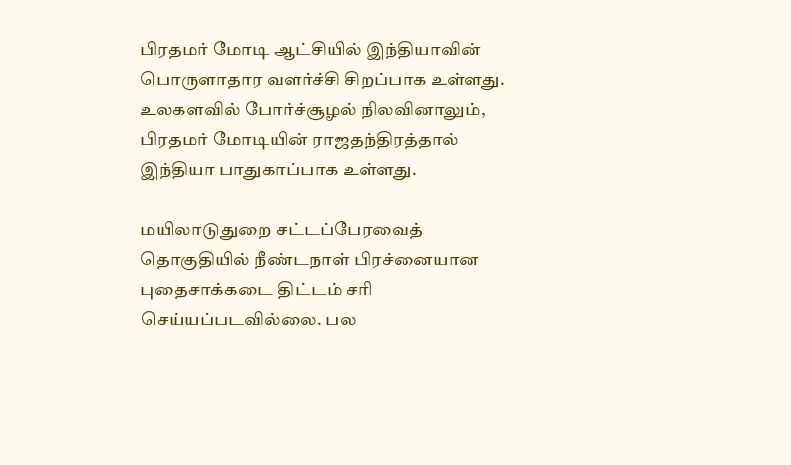பிரதமர் மோடி ஆட்சியில் இந்தியாவின் பொருளாதார வளர்ச்சி சிறப்பாக உள்ளது. உலகளவில் போர்ச்சூழல் நிலவினாலும், பிரதமர் மோடியின் ராஜதந்திரத்தால் இந்தியா பாதுகாப்பாக உள்ளது.

மயிலாடுதுறை சட்டப்பேரவைத் தொகுதியில் நீண்டநாள் பிரச்னையான புதைசாக்கடை திட்டம் சரி செய்யப்படவில்லை. பல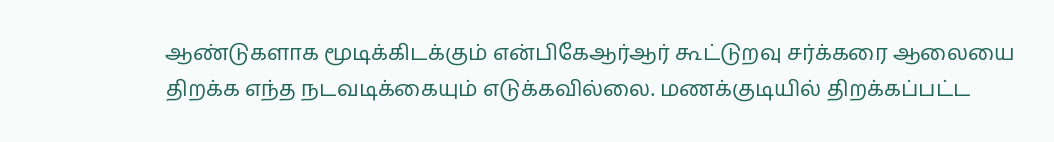ஆண்டுகளாக மூடிக்கிடக்கும் என்பிகேஆர்ஆர் கூட்டுறவு சர்க்கரை ஆலையை திறக்க எந்த நடவடிக்கையும் எடுக்கவில்லை. மணக்குடியில் திறக்கப்பட்ட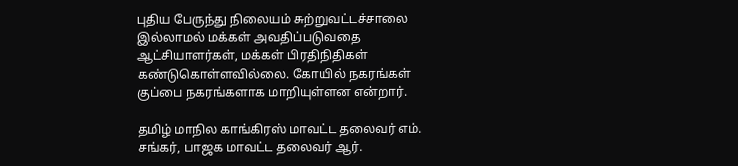புதிய பேருந்து நிலையம் சுற்றுவட்டச்சாலை இல்லாமல் மக்கள் அவதிப்படுவதை ஆட்சியாளர்கள், மக்கள் பிரதிநிதிகள் கண்டுகொள்ளவில்லை. கோயில் நகரங்கள் குப்பை நகரங்களாக மாறியுள்ளன என்றார்.

தமிழ் மாநில காங்கிரஸ் மாவட்ட தலைவர் எம். சங்கர், பாஜக மாவட்ட தலைவர் ஆர்.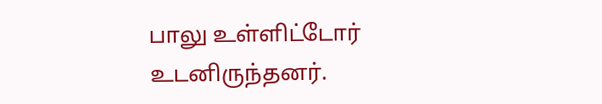பாலு உள்ளிட்டோர் உடனிருந்தனர்.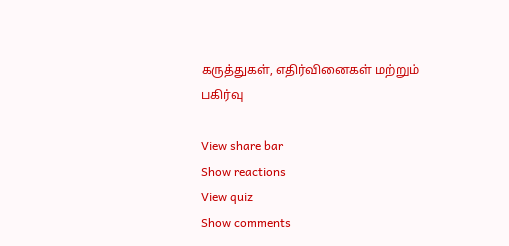கருத்துகள், எதிர்வினைகள் மற்றும் பகிர்வு

View share bar
Show reactions
View quiz
Show comments